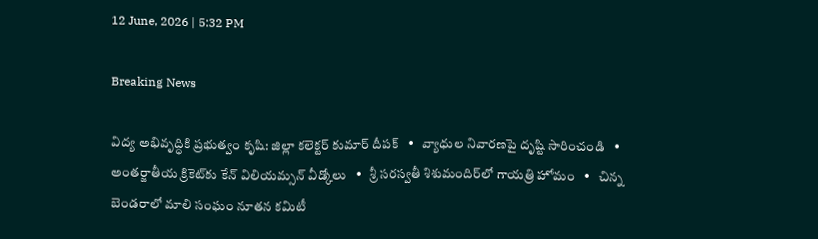12 June, 2026 | 5:32 PM

Breaking News

విద్య అభివృద్ధికి ప్రభుత్వం కృషి: జిల్లా కలెక్టర్ కుమార్ దీపక్   •   వ్యాధుల నివారణపై దృష్టి సారించండి   •   అంతర్జాతీయ క్రికెట్‌కు కేన్ విలియమ్సన్ వీడ్కోలు   •   శ్రీ సరస్వతీ శిశుమందిర్‌లో గాయత్రి హోమం   •   చిన్న బెండరాలో మాలి సంఘం నూతన కమిటీ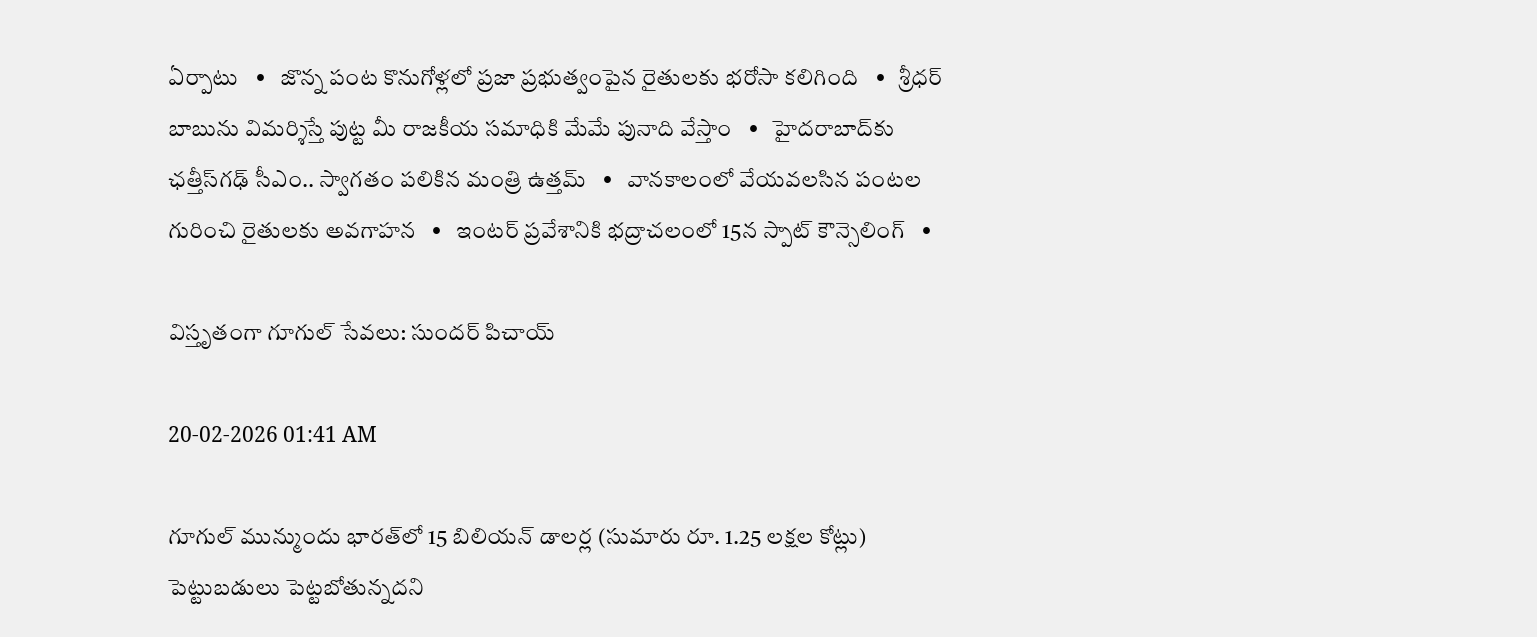ఏర్పాటు   •   జొన్న పంట కొనుగోళ్లలో ప్రజా ప్రభుత్వంపైన రైతులకు భరోసా కలిగింది   •   శ్రీధర్ బాబును విమర్శిస్తే పుట్ట మీ రాజకీయ సమాధికి మేమే పునాది వేస్తాం   •   హైదరాబాద్‌కు ఛత్తీస్‌గఢ్ సీఎం.. స్వాగతం పలికిన మంత్రి ఉత్తమ్   •   వానకాలంలో వేయవలసిన పంటల గురించి రైతులకు అవగాహన   •   ఇంటర్ ప్రవేశానికి భద్రాచలంలో 15న స్పాట్ కౌన్సెలింగ్   •

విస్తృతంగా గూగుల్ సేవలు: సుందర్ పిచాయ్

20-02-2026 01:41 AM

గూగుల్ మున్ముందు భారత్‌లో 15 బిలియన్ డాలర్ల (సుమారు రూ. 1.25 లక్షల కోట్లు) పెట్టుబడులు పెట్టబోతున్నదని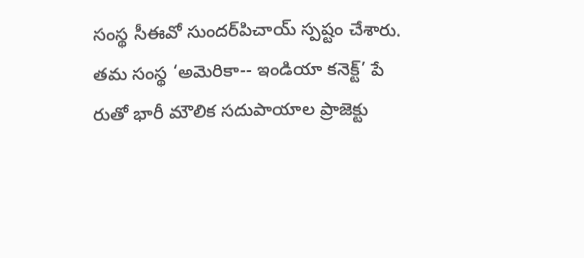సంస్థ సీఈవో సుందర్‌పిచాయ్ స్పష్టం చేశారు. తమ సంస్థ ‘అమెరికా-- ఇండియా కనెక్ట్’ పే రుతో భారీ మౌలిక సదుపాయాల ప్రాజెక్టు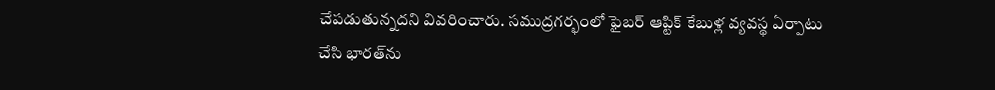చేపడుతున్నదని వివరించారు. సముద్రగర్భంలో ఫైబర్ ఆప్టిక్ కేబుళ్ల వ్యవస్థ ఏర్పాటు చేసి భారత్‌ను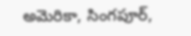అమెరికా, సింగపూర్,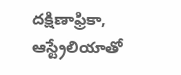దక్షిణాఫ్రికా, ఆస్ట్రేలియాతో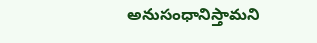అనుసంధానిస్తామని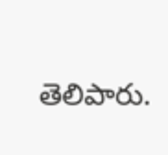తెలిపారు.